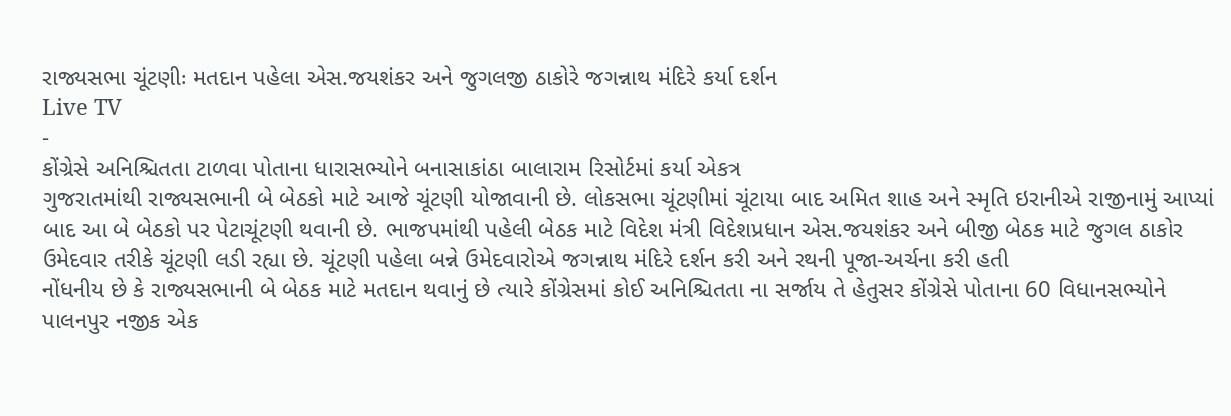રાજ્યસભા ચૂંટણીઃ મતદાન પહેલા એસ.જયશંકર અને જુગલજી ઠાકોરે જગન્નાથ મંદિરે કર્યા દર્શન
Live TV
-
કોંગ્રેસે અનિશ્ચિતતા ટાળવા પોતાના ધારાસભ્યોને બનાસાકાંઠા બાલારામ રિસોર્ટમાં કર્યા એકત્ર
ગુજરાતમાંથી રાજ્યસભાની બે બેઠકો માટે આજે ચૂંટણી યોજાવાની છે. લોકસભા ચૂંટણીમાં ચૂંટાયા બાદ અમિત શાહ અને સ્મૃતિ ઇરાનીએ રાજીનામું આપ્યાં બાદ આ બે બેઠકો પર પેટાચૂંટણી થવાની છે. ભાજપમાંથી પહેલી બેઠક માટે વિદેશ મંત્રી વિદેશપ્રધાન એસ.જયશંકર અને બીજી બેઠક માટે જુગલ ઠાકોર ઉમેદવાર તરીકે ચૂંટણી લડી રહ્યા છે. ચૂંટણી પહેલા બન્ને ઉમેદવારોએ જગન્નાથ મંદિરે દર્શન કરી અને રથની પૂજા-અર્ચના કરી હતી
નોંધનીય છે કે રાજ્યસભાની બે બેઠક માટે મતદાન થવાનું છે ત્યારે કોંગ્રેસમાં કોઈ અનિશ્ચિતતા ના સર્જાય તે હેતુસર કોંગ્રેસે પોતાના 60 વિધાનસભ્યોને પાલનપુર નજીક એક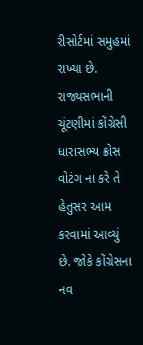રીસોર્ટમાં સમુહમાં રાખ્યા છે. રાજ્યસભાની ચૂંટણીમાં કોંગ્રેસી ધારાસભ્ય ક્રોસ વોટંગ ના કરે તે હેતુસર આમ કરવામાં આવ્યું છે. જોકે કોંગ્રેસના નવ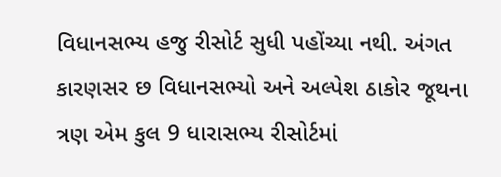વિધાનસભ્ય હજુ રીસોર્ટ સુધી પહોંચ્યા નથી. અંગત કારણસર છ વિધાનસભ્યો અને અલ્પેશ ઠાકોર જૂથના ત્રણ એમ કુલ 9 ધારાસભ્ય રીસોર્ટમાં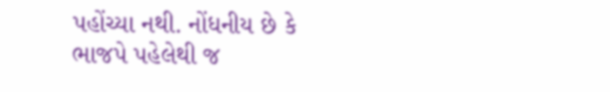પહોંચ્યા નથી. નોંધનીય છે કે ભાજપે પહેલેથી જ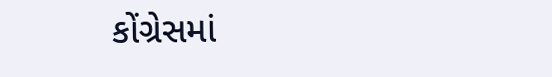કોંગ્રેસમાં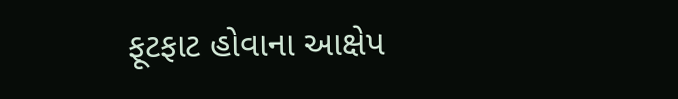ફૂટફાટ હોવાના આક્ષેપ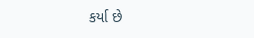કર્યા છે